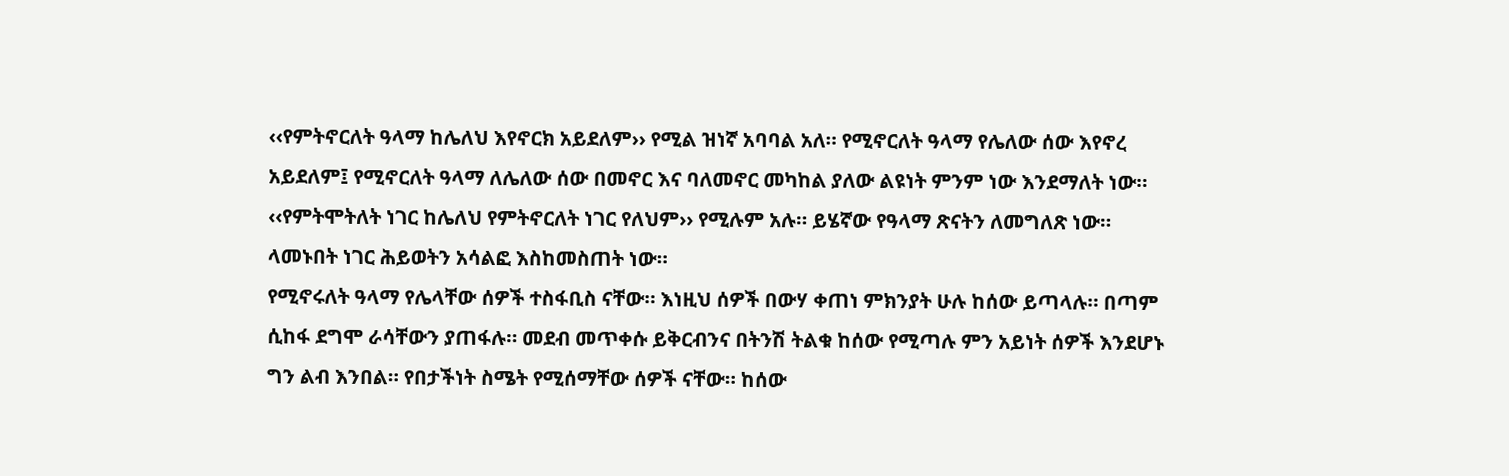‹‹የምትኖርለት ዓላማ ከሌለህ እየኖርክ አይደለም›› የሚል ዝነኛ አባባል አለ። የሚኖርለት ዓላማ የሌለው ሰው እየኖረ አይደለም፤ የሚኖርለት ዓላማ ለሌለው ሰው በመኖር እና ባለመኖር መካከል ያለው ልዩነት ምንም ነው እንደማለት ነው። ‹‹የምትሞትለት ነገር ከሌለህ የምትኖርለት ነገር የለህም›› የሚሉም አሉ። ይሄኛው የዓላማ ጽናትን ለመግለጽ ነው። ላመኑበት ነገር ሕይወትን አሳልፎ እስከመስጠት ነው።
የሚኖሩለት ዓላማ የሌላቸው ሰዎች ተስፋቢስ ናቸው። እነዚህ ሰዎች በውሃ ቀጠነ ምክንያት ሁሉ ከሰው ይጣላሉ። በጣም ሲከፋ ደግሞ ራሳቸውን ያጠፋሉ። መደብ መጥቀሱ ይቅርብንና በትንሽ ትልቁ ከሰው የሚጣሉ ምን አይነት ሰዎች እንደሆኑ ግን ልብ እንበል። የበታችነት ስሜት የሚሰማቸው ሰዎች ናቸው። ከሰው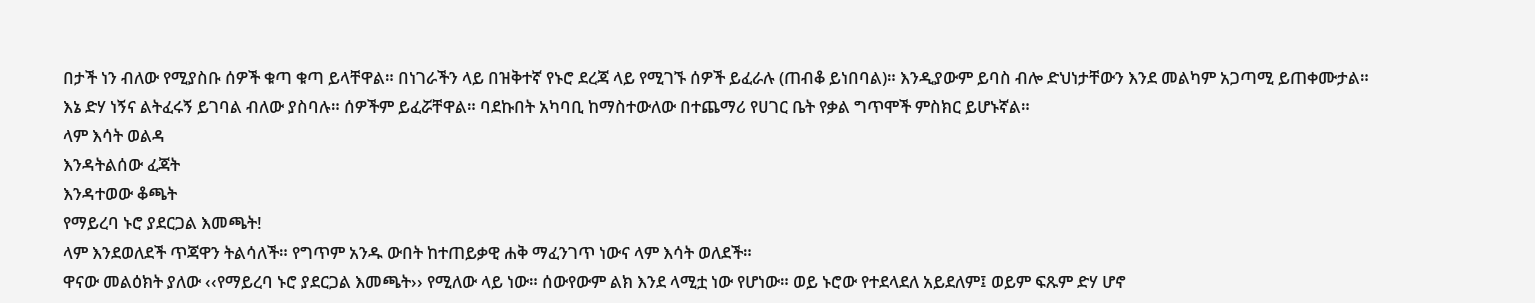በታች ነን ብለው የሚያስቡ ሰዎች ቁጣ ቁጣ ይላቸዋል። በነገራችን ላይ በዝቅተኛ የኑሮ ደረጃ ላይ የሚገኙ ሰዎች ይፈራሉ (ጠብቆ ይነበባል)። እንዲያውም ይባስ ብሎ ድህነታቸውን እንደ መልካም አጋጣሚ ይጠቀሙታል። እኔ ድሃ ነኝና ልትፈሩኝ ይገባል ብለው ያስባሉ። ሰዎችም ይፈሯቸዋል። ባደኩበት አካባቢ ከማስተውለው በተጨማሪ የሀገር ቤት የቃል ግጥሞች ምስክር ይሆኑኛል።
ላም እሳት ወልዳ
እንዳትልሰው ፈጃት
እንዳተወው ቆጫት
የማይረባ ኑሮ ያደርጋል እመጫት!
ላም እንደወለደች ጥጃዋን ትልሳለች። የግጥም አንዱ ውበት ከተጠይቃዊ ሐቅ ማፈንገጥ ነውና ላም እሳት ወለደች።
ዋናው መልዕክት ያለው ‹‹የማይረባ ኑሮ ያደርጋል እመጫት›› የሚለው ላይ ነው። ሰውየውም ልክ እንደ ላሚቷ ነው የሆነው። ወይ ኑሮው የተደላደለ አይደለም፤ ወይም ፍጹም ድሃ ሆኖ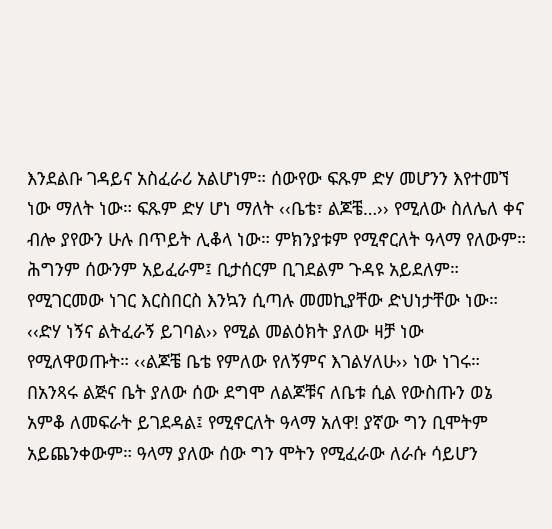እንደልቡ ገዳይና አስፈራሪ አልሆነም። ሰውየው ፍጹም ድሃ መሆንን እየተመኘ ነው ማለት ነው። ፍጹም ድሃ ሆነ ማለት ‹‹ቤቴ፣ ልጆቼ…›› የሚለው ስለሌለ ቀና ብሎ ያየውን ሁሉ በጥይት ሊቆላ ነው። ምክንያቱም የሚኖርለት ዓላማ የለውም። ሕግንም ሰውንም አይፈራም፤ ቢታሰርም ቢገደልም ጉዳዩ አይደለም።
የሚገርመው ነገር እርስበርስ እንኳን ሲጣሉ መመኪያቸው ድህነታቸው ነው። ‹‹ድሃ ነኝና ልትፈራኝ ይገባል›› የሚል መልዕክት ያለው ዛቻ ነው የሚለዋወጡት። ‹‹ልጆቼ ቤቴ የምለው የለኝምና እገልሃለሁ›› ነው ነገሩ። በአንጻሩ ልጅና ቤት ያለው ሰው ደግሞ ለልጆቹና ለቤቱ ሲል የውስጡን ወኔ አምቆ ለመፍራት ይገደዳል፤ የሚኖርለት ዓላማ አለዋ! ያኛው ግን ቢሞትም አይጨንቀውም። ዓላማ ያለው ሰው ግን ሞትን የሚፈራው ለራሱ ሳይሆን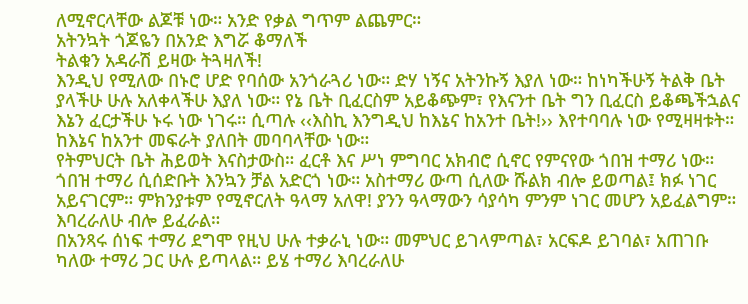ለሚኖርላቸው ልጆቹ ነው። አንድ የቃል ግጥም ልጨምር።
አትንኳት ጎጆዬን በአንድ እግሯ ቆማለች
ትልቁን አዳራሽ ይዛው ትጓዛለች!
እንዲህ የሚለው በኑሮ ሆድ የባሰው አንጎራጓሪ ነው። ድሃ ነኝና አትንኩኝ እያለ ነው። ከነካችሁኝ ትልቅ ቤት ያላችሁ ሁሉ አለቀላችሁ እያለ ነው። የኔ ቤት ቢፈርስም አይቆጭም፣ የእናንተ ቤት ግን ቢፈርስ ይቆጫችኋልና እኔን ፈርታችሁ ኑሩ ነው ነገሩ። ሲጣሉ ‹‹እስኪ እንግዲህ ከእኔና ከአንተ ቤት!›› እየተባባሉ ነው የሚዛዛቱት። ከእኔና ከአንተ መፍራት ያለበት መባባላቸው ነው።
የትምህርት ቤት ሕይወት እናስታውስ። ፈርቶ እና ሥነ ምግባር አክብሮ ሲኖር የምናየው ጎበዝ ተማሪ ነው። ጎበዝ ተማሪ ሲሰድቡት እንኳን ቻል አድርጎ ነው። አስተማሪ ውጣ ሲለው ሹልክ ብሎ ይወጣል፤ ክፉ ነገር አይናገርም። ምክንያቱም የሚኖርለት ዓላማ አለዋ! ያንን ዓላማውን ሳያሳካ ምንም ነገር መሆን አይፈልግም። እባረራለሁ ብሎ ይፈራል።
በአንጻሩ ሰነፍ ተማሪ ደግሞ የዚህ ሁሉ ተቃራኒ ነው። መምህር ይገላምጣል፣ አርፍዶ ይገባል፣ አጠገቡ ካለው ተማሪ ጋር ሁሉ ይጣላል። ይሄ ተማሪ እባረራለሁ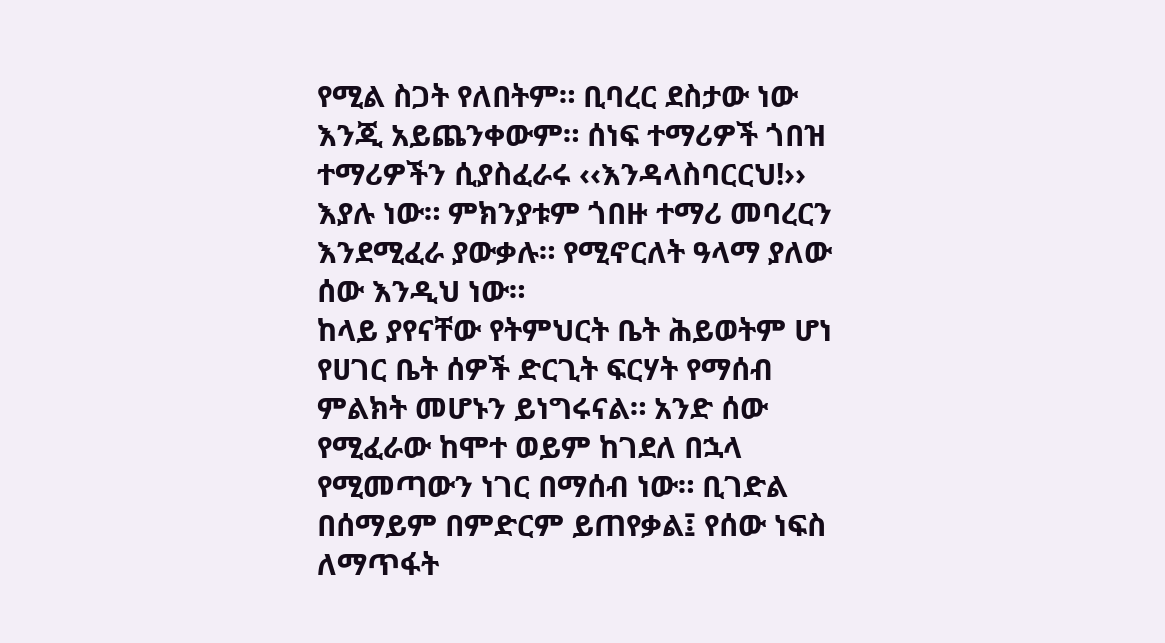የሚል ስጋት የለበትም። ቢባረር ደስታው ነው እንጂ አይጨንቀውም። ሰነፍ ተማሪዎች ጎበዝ ተማሪዎችን ሲያስፈራሩ ‹‹እንዳላስባርርህ!›› እያሉ ነው። ምክንያቱም ጎበዙ ተማሪ መባረርን እንደሚፈራ ያውቃሉ። የሚኖርለት ዓላማ ያለው ሰው እንዲህ ነው።
ከላይ ያየናቸው የትምህርት ቤት ሕይወትም ሆነ የሀገር ቤት ሰዎች ድርጊት ፍርሃት የማሰብ ምልክት መሆኑን ይነግሩናል። አንድ ሰው የሚፈራው ከሞተ ወይም ከገደለ በኋላ የሚመጣውን ነገር በማሰብ ነው። ቢገድል በሰማይም በምድርም ይጠየቃል፤ የሰው ነፍስ ለማጥፋት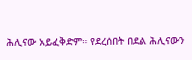ሕሊናው አይፈቅድም። የደረሰበት በደል ሕሊናውን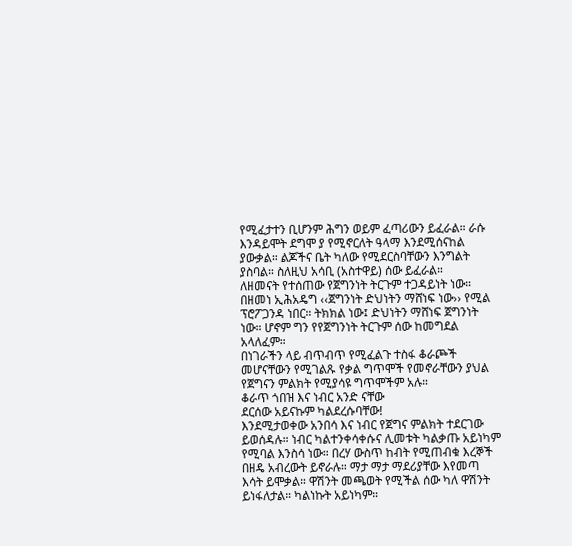የሚፈታተን ቢሆንም ሕግን ወይም ፈጣሪውን ይፈራል። ራሱ እንዳይሞት ደግሞ ያ የሚኖርለት ዓላማ እንደሚሰናከል ያውቃል። ልጆችና ቤት ካለው የሚደርስባቸውን እንግልት ያስባል። ስለዚህ አሳቢ (አስተዋይ) ሰው ይፈራል።
ለዘመናት የተሰጠው የጀግንነት ትርጉም ተጋዳይነት ነው። በዘመነ ኢሕአዴግ ‹‹ጀግንነት ድህነትን ማሸነፍ ነው›› የሚል ፕሮፖጋንዳ ነበር። ትክክል ነው፤ ድህነትን ማሸነፍ ጀግንነት ነው። ሆኖም ግን የየጀግንነት ትርጉም ሰው ከመግደል አላለፈም።
በነገራችን ላይ ብጥብጥ የሚፈልጉ ተስፋ ቆራጮች መሆናቸውን የሚገልጹ የቃል ግጥሞች የመኖራቸውን ያህል የጀግናን ምልክት የሚያሳዩ ግጥሞችም አሉ።
ቆራጥ ጎበዝ እና ነብር አንድ ናቸው
ደርሰው አይናኩም ካልደረሱባቸው!
እንደሚታወቀው አንበሳ እና ነብር የጀግና ምልክት ተደርገው ይወሰዳሉ። ነብር ካልተንቀሳቀሱና ሊመቱት ካልቃጡ አይነካም የሚባል እንስሳ ነው። በረሃ ውስጥ ከብት የሚጠብቁ እረኞች በዘዴ አብረውት ይኖራሉ። ማታ ማታ ማደሪያቸው እየመጣ እሳት ይሞቃል። ዋሽንት መጫወት የሚችል ሰው ካለ ዋሽንት ይነፋለታል። ካልነኩት አይነካም።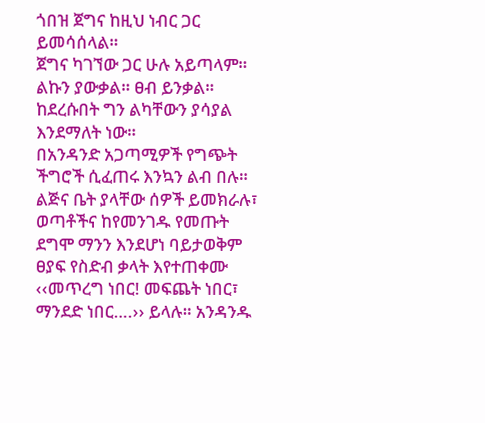ጎበዝ ጀግና ከዚህ ነብር ጋር ይመሳሰላል።
ጀግና ካገኘው ጋር ሁሉ አይጣላም። ልኩን ያውቃል። ፀብ ይንቃል። ከደረሱበት ግን ልካቸውን ያሳያል እንደማለት ነው።
በአንዳንድ አጋጣሚዎች የግጭት ችግሮች ሲፈጠሩ እንኳን ልብ በሉ። ልጅና ቤት ያላቸው ሰዎች ይመክራሉ፣ ወጣቶችና ከየመንገዱ የመጡት ደግሞ ማንን እንደሆነ ባይታወቅም ፀያፍ የስድብ ቃላት እየተጠቀሙ ‹‹መጥረግ ነበር! መፍጨት ነበር፣ ማንደድ ነበር….›› ይላሉ። አንዳንዱ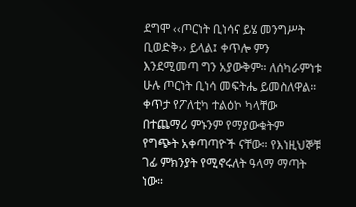ደግሞ ‹‹ጦርነት ቢነሳና ይሄ መንግሥት ቢወድቅ›› ይላል፤ ቀጥሎ ምን እንደሚመጣ ግን አያውቅም። ለሰካራምነቱ ሁሉ ጦርነት ቢነሳ መፍትሔ ይመስለዋል። ቀጥታ የፖለቲካ ተልዕኮ ካላቸው በተጨማሪ ምኑንም የማያውቁትም የግጭት አቀጣጣዮች ናቸው። የእነዚህኞቹ ገፊ ምክንያት የሚኖሩለት ዓላማ ማጣት ነው።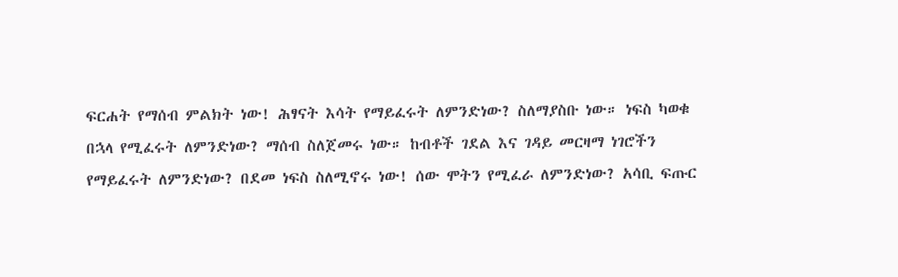ፍርሐት የማሰብ ምልክት ነው! ሕፃናት እሳት የማይፈሩት ለምንድነው? ስለማያስቡ ነው። ነፍስ ካወቁ በኋላ የሚፈሩት ለምንድነው? ማሰብ ስለጀመሩ ነው። ከብቶች ገደል እና ገዳይ መርዛማ ነገሮችን የማይፈሩት ለምንድነው? በደመ ነፍስ ስለሚኖሩ ነው! ሰው ሞትን የሚፈራ ለምንድነው? አሳቢ ፍጡር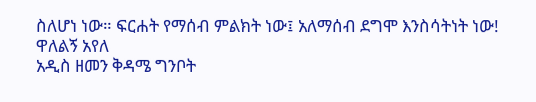ስለሆነ ነው። ፍርሐት የማሰብ ምልክት ነው፤ አለማሰብ ደግሞ እንስሳትነት ነው!
ዋለልኝ አየለ
አዲስ ዘመን ቅዳሜ ግንቦት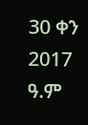30 ቀን 2017 ዓ.ም